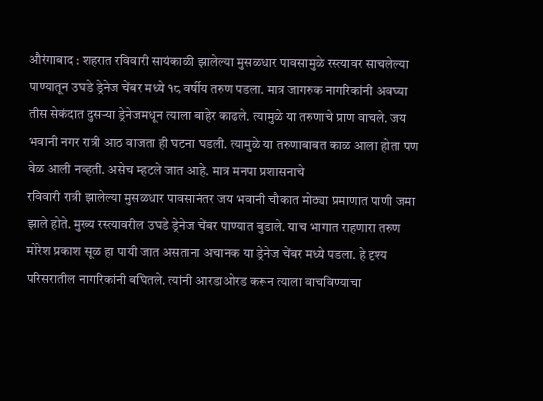औरंगाबाद : शहरात रविवारी सायंकाळी झालेल्या मुसळधार पावसामुळे रस्त्यावर साचलेल्या पाण्यातून उघडे ड्रेनेज चेंबर मध्ये १८ वर्षीय तरुण पडला. मात्र जागरुक नागरिकांनी अवघ्या तीस सेकंदात दुसऱ्या ड्रेनेजमधून त्याला बाहेर काढले. त्यामुळे या तरुणाचे प्राण वाचले. जय भवानी नगर रात्री आठ वाजता ही घटना घडली. त्यामुळे या तरुणाबाबत काळ आला होता पण वेळ आली नव्हती. असेच म्हटले जात आहे. मात्र मनपा प्रशासनाचे
रविवारी रात्री झालेल्या मुसळधार पावसानंतर जय भवानी चौकात मोठ्या प्रमाणात पाणी जमा झाले होते. मुख्य रस्त्यावरील उघडे ड्रेनेज चेंबर पाण्यात बुडाले. याच भागात राहणारा तरुण मोरेश प्रकाश सूळ हा पायी जात असताना अचानक या ड्रेनेज चेंबर मध्ये पडला. हे दृश्य परिसरातील नागरिकांनी बघितले. त्यांनी आरडाओरड करून त्याला वाचविण्याचा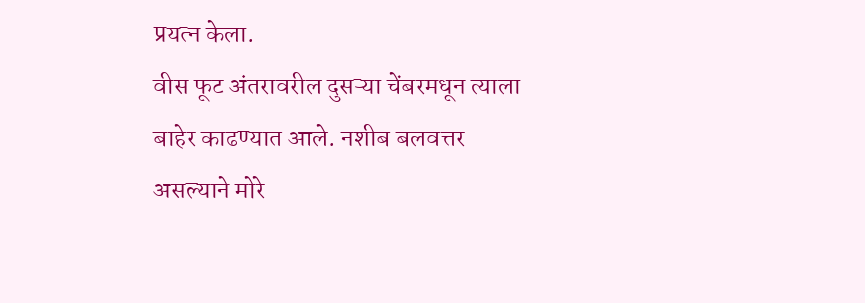प्रयत्न केला.
वीस फूट अंतरावरील दुसऱ्या चेंबरमधून त्याला बाहेर काढण्यात आले. नशीब बलवत्तर असल्याने मोरे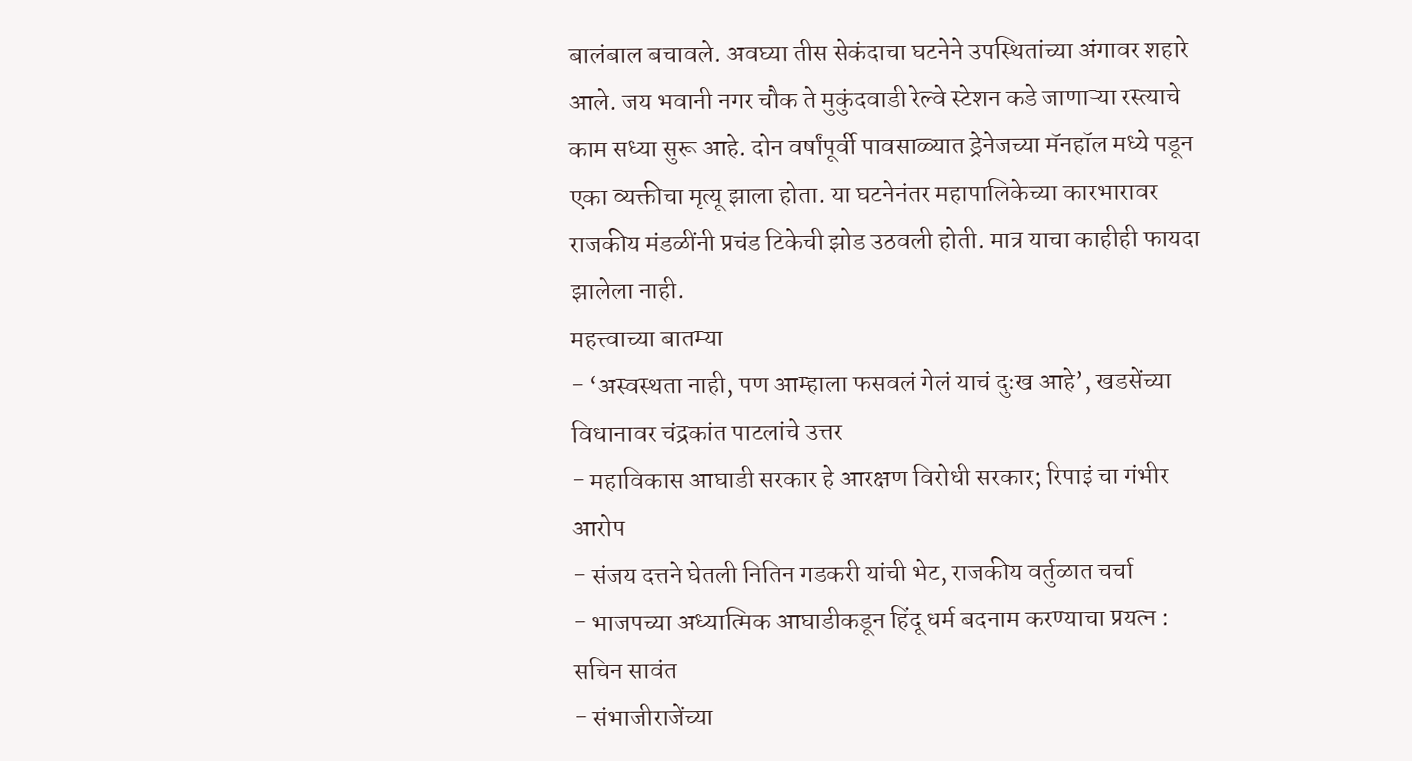बालंबाल बचावले. अवघ्या तीस सेकंदाचा घटनेने उपस्थितांच्या अंगावर शहारे आले. जय भवानी नगर चौक ते मुकुंदवाडी रेल्वे स्टेशन कडे जाणाऱ्या रस्त्याचे काम सध्या सुरू आहे. दोन वर्षांपूर्वी पावसाळ्यात ड्रेनेजच्या मॅनहॉल मध्ये पडून एका व्यक्तीचा मृत्यू झाला होता. या घटनेनंतर महापालिकेच्या कारभारावर राजकीय मंडळींनी प्रचंड टिकेची झोड उठवली होती. मात्र याचा काहीही फायदा झालेला नाही.
महत्त्वाच्या बातम्या
- ‘अस्वस्थता नाही, पण आम्हाला फसवलं गेलं याचं दुःख आहे’, खडसेंच्या विधानावर चंद्रकांत पाटलांचे उत्तर
- महाविकास आघाडी सरकार हे आरक्षण विरोधी सरकार; रिपाइं चा गंभीर आरोप
- संजय दत्तने घेतली नितिन गडकरी यांची भेट, राजकीय वर्तुळात चर्चा
- भाजपच्या अध्यात्मिक आघाडीकडून हिंदू धर्म बदनाम करण्याचा प्रयत्न : सचिन सावंत
- संभाजीराजेंच्या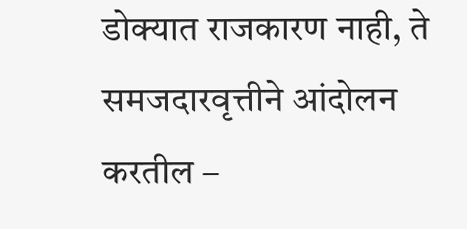डोक्यात राजकारण नाही, ते समजदारवृत्तीने आंदोलन करतील –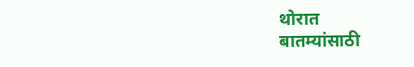थोरात
बातम्यांसाठी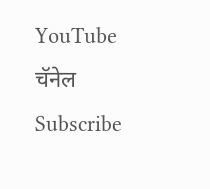YouTube चॅनेल Subscribe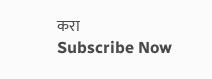करा
Subscribe Now